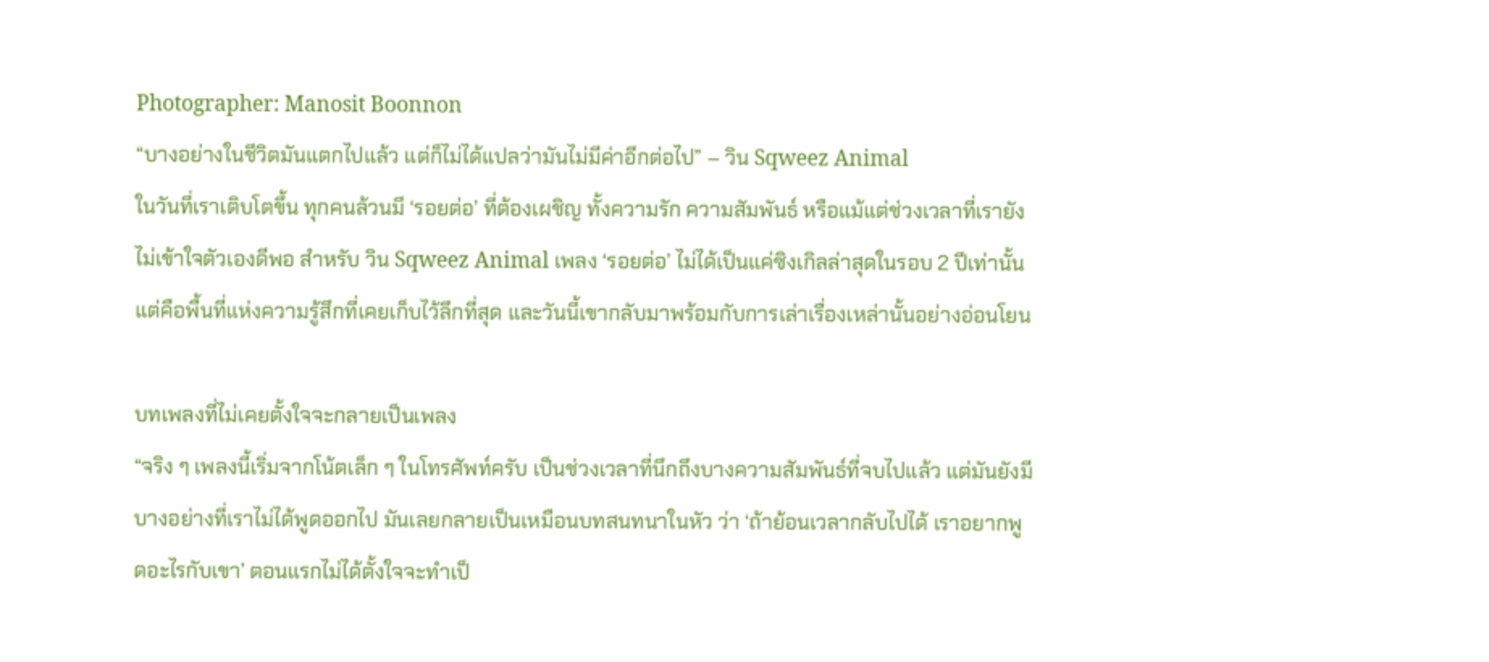Photographer: Manosit Boonnon
“บางอย่างในชีวิตมันแตกไปแล้ว แต่ก็ไม่ได้แปลว่ามันไม่มีค่าอีกต่อไป” – วิน Sqweez Animal
ในวันที่เราเติบโตขึ้น ทุกคนล้วนมี ‘รอยต่อ’ ที่ต้องเผชิญ ทั้งความรัก ความสัมพันธ์ หรือแม้แต่ช่วงเวลาที่เรายังไม่เข้าใจตัวเองดีพอ สำหรับ วิน Sqweez Animal เพลง ‘รอยต่อ’ ไม่ได้เป็นแค่ซิงเกิลล่าสุดในรอบ 2 ปีเท่านั้น แต่คือพื้นที่แห่งความรู้สึกที่เคยเก็บไว้ลึกที่สุด และวันนี้เขากลับมาพร้อมกับการเล่าเรื่องเหล่านั้นอย่างอ่อนโยน

บทเพลงที่ไม่เคยตั้งใจจะกลายเป็นเพลง
“จริง ๆ เพลงนี้เริ่มจากโน้ตเล็ก ๆ ในโทรศัพท์ครับ เป็นช่วงเวลาที่นึกถึงบางความสัมพันธ์ที่จบไปแล้ว แต่มันยังมีบางอย่างที่เราไม่ได้พูดออกไป มันเลยกลายเป็นเหมือนบทสนทนาในหัว ว่า ‘ถ้าย้อนเวลากลับไปได้ เราอยากพูดอะไรกับเขา’ ตอนแรกไม่ได้ตั้งใจจะทำเป็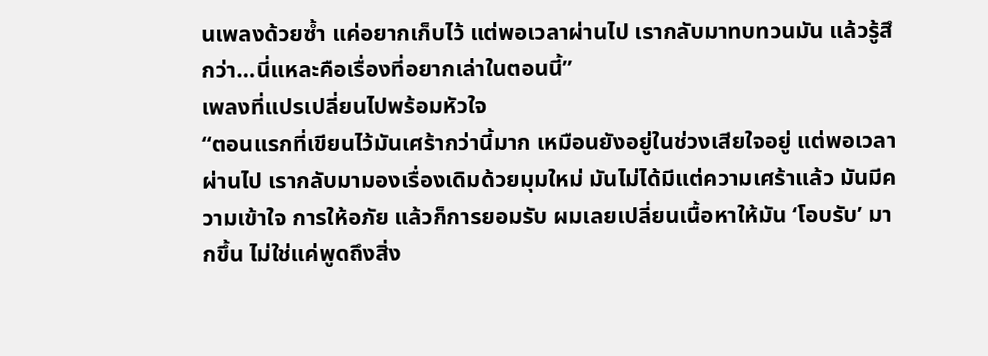นเพลงด้วยซ้ำ แค่อยากเก็บไว้ แต่พอเวลาผ่านไป เรากลับมาทบทวนมัน แล้วรู้สึกว่า…นี่แหละคือเรื่องที่อยากเล่าในตอนนี้”
เพลงที่แปรเปลี่ยนไปพร้อมหัวใจ
“ตอนแรกที่เขียนไว้มันเศร้ากว่านี้มาก เหมือนยังอยู่ในช่วงเสียใจอยู่ แต่พอเวลาผ่านไป เรากลับมามองเรื่องเดิมด้วยมุมใหม่ มันไม่ได้มีแต่ความเศร้าแล้ว มันมีความเข้าใจ การให้อภัย แล้วก็การยอมรับ ผมเลยเปลี่ยนเนื้อหาให้มัน ‘โอบรับ’ มากขึ้น ไม่ใช่แค่พูดถึงสิ่ง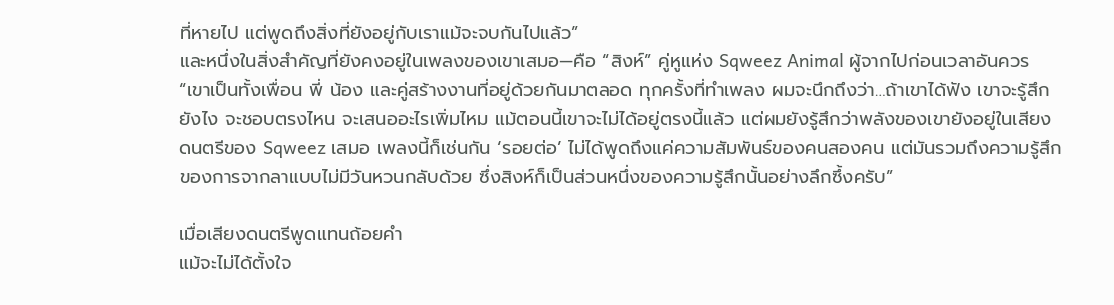ที่หายไป แต่พูดถึงสิ่งที่ยังอยู่กับเราแม้จะจบกันไปแล้ว”
และหนึ่งในสิ่งสำคัญที่ยังคงอยู่ในเพลงของเขาเสมอ—คือ “สิงห์” คู่หูแห่ง Sqweez Animal ผู้จากไปก่อนเวลาอันควร
“เขาเป็นทั้งเพื่อน พี่ น้อง และคู่สร้างงานที่อยู่ด้วยกันมาตลอด ทุกครั้งที่ทำเพลง ผมจะนึกถึงว่า…ถ้าเขาได้ฟัง เขาจะรู้สึกยังไง จะชอบตรงไหน จะเสนออะไรเพิ่มไหม แม้ตอนนี้เขาจะไม่ได้อยู่ตรงนี้แล้ว แต่ผมยังรู้สึกว่าพลังของเขายังอยู่ในเสียงดนตรีของ Sqweez เสมอ เพลงนี้ก็เช่นกัน ‘รอยต่อ’ ไม่ได้พูดถึงแค่ความสัมพันธ์ของคนสองคน แต่มันรวมถึงความรู้สึกของการจากลาแบบไม่มีวันหวนกลับด้วย ซึ่งสิงห์ก็เป็นส่วนหนึ่งของความรู้สึกนั้นอย่างลึกซึ้งครับ”

เมื่อเสียงดนตรีพูดแทนถ้อยคำ
แม้จะไม่ได้ตั้งใจ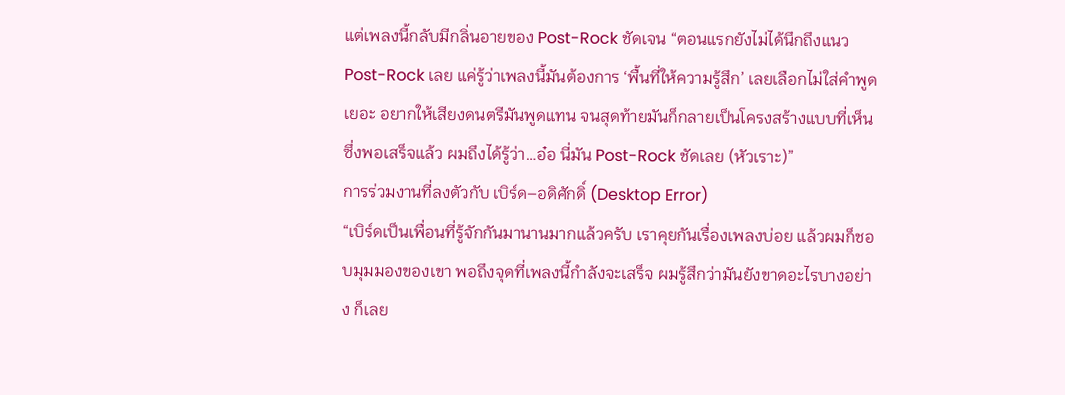แต่เพลงนี้กลับมีกลิ่นอายของ Post-Rock ชัดเจน “ตอนแรกยังไม่ได้นึกถึงแนว Post-Rock เลย แค่รู้ว่าเพลงนี้มันต้องการ ‘พื้นที่ให้ความรู้สึก’ เลยเลือกไม่ใส่คำพูดเยอะ อยากให้เสียงดนตรีมันพูดแทน จนสุดท้ายมันก็กลายเป็นโครงสร้างแบบที่เห็น ซึ่งพอเสร็จแล้ว ผมถึงได้รู้ว่า…อ๋อ นี่มัน Post-Rock ชัดเลย (หัวเราะ)”
การร่วมงานที่ลงตัวกับ เบิร์ด–อดิศักดิ์ (Desktop Error)
“เบิร์ดเป็นเพื่อนที่รู้จักกันมานานมากแล้วครับ เราคุยกันเรื่องเพลงบ่อย แล้วผมก็ชอบมุมมองของเขา พอถึงจุดที่เพลงนี้กำลังจะเสร็จ ผมรู้สึกว่ามันยังขาดอะไรบางอย่าง ก็เลย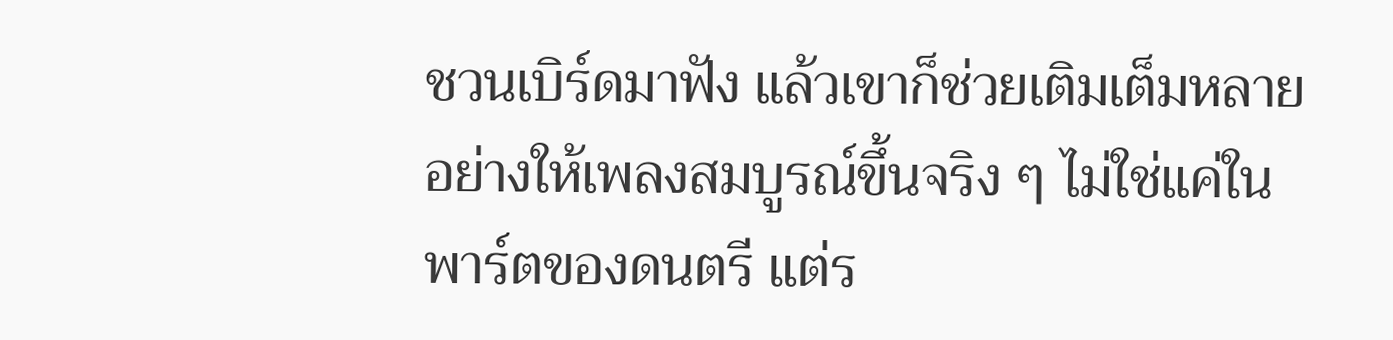ชวนเบิร์ดมาฟัง แล้วเขาก็ช่วยเติมเต็มหลายอย่างให้เพลงสมบูรณ์ขึ้นจริง ๆ ไม่ใช่แค่ในพาร์ตของดนตรี แต่ร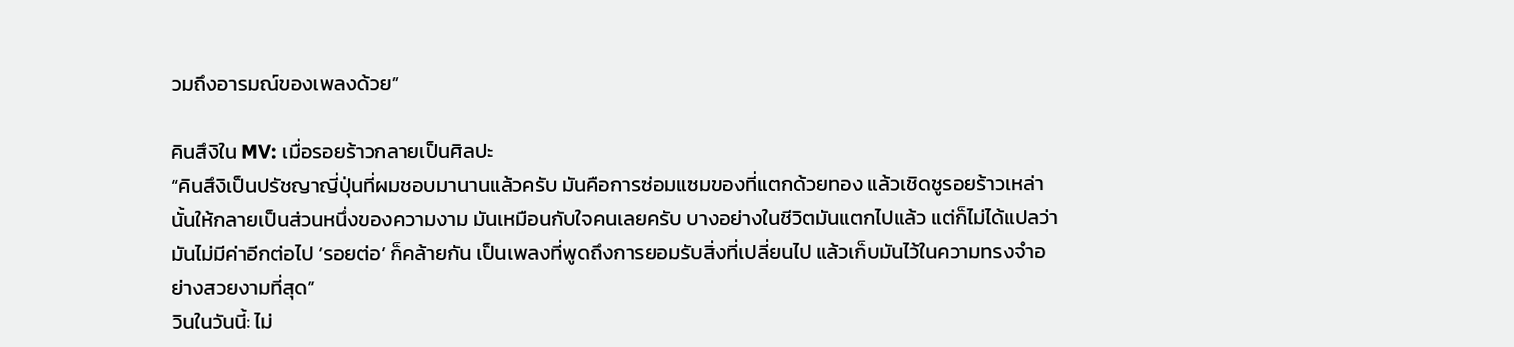วมถึงอารมณ์ของเพลงด้วย”

คินสึงิใน MV: เมื่อรอยร้าวกลายเป็นศิลปะ
“คินสึงิเป็นปรัชญาญี่ปุ่นที่ผมชอบมานานแล้วครับ มันคือการซ่อมแซมของที่แตกด้วยทอง แล้วเชิดชูรอยร้าวเหล่านั้นให้กลายเป็นส่วนหนึ่งของความงาม มันเหมือนกับใจคนเลยครับ บางอย่างในชีวิตมันแตกไปแล้ว แต่ก็ไม่ได้แปลว่ามันไม่มีค่าอีกต่อไป ‘รอยต่อ’ ก็คล้ายกัน เป็นเพลงที่พูดถึงการยอมรับสิ่งที่เปลี่ยนไป แล้วเก็บมันไว้ในความทรงจำอย่างสวยงามที่สุด”
วินในวันนี้: ไม่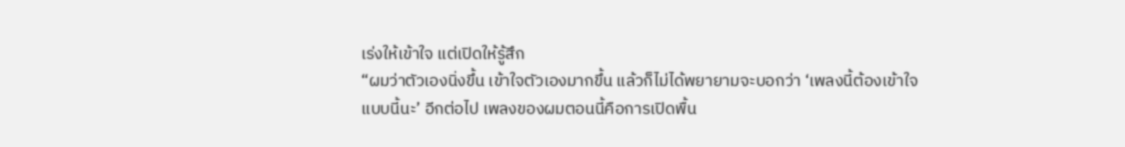เร่งให้เข้าใจ แต่เปิดให้รู้สึก
“ผมว่าตัวเองนิ่งขึ้น เข้าใจตัวเองมากขึ้น แล้วก็ไม่ได้พยายามจะบอกว่า ‘เพลงนี้ต้องเข้าใจแบบนี้นะ’ อีกต่อไป เพลงของผมตอนนี้คือการเปิดพื้น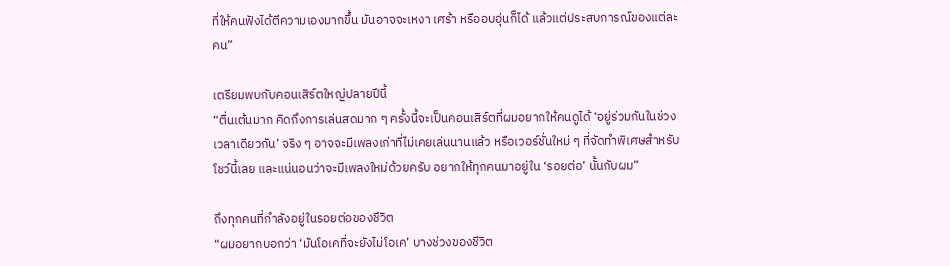ที่ให้คนฟังได้ตีความเองมากขึ้น มันอาจจะเหงา เศร้า หรืออบอุ่นก็ได้ แล้วแต่ประสบการณ์ของแต่ละคน”

เตรียมพบกับคอนเสิร์ตใหญ่ปลายปีนี้
“ตื่นเต้นมาก คิดถึงการเล่นสดมาก ๆ ครั้งนี้จะเป็นคอนเสิร์ตที่ผมอยากให้คนดูได้ ‘อยู่ร่วมกันในช่วงเวลาเดียวกัน’ จริง ๆ อาจจะมีเพลงเก่าที่ไม่เคยเล่นนานแล้ว หรือเวอร์ชั่นใหม่ ๆ ที่จัดทำพิเศษสำหรับโชว์นี้เลย และแน่นอนว่าจะมีเพลงใหม่ด้วยครับ อยากให้ทุกคนมาอยู่ใน ‘รอยต่อ’ นั้นกับผม”

ถึงทุกคนที่กำลังอยู่ในรอยต่อของชีวิต
“ผมอยากบอกว่า ‘มันโอเคที่จะยังไม่โอเค’ บางช่วงของชีวิต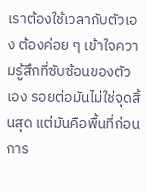เราต้องใช้เวลากับตัวเอง ต้องค่อย ๆ เข้าใจความรู้สึกที่ซับซ้อนของตัวเอง รอยต่อมันไม่ใช่จุดสิ้นสุด แต่มันคือพื้นที่ก่อนการ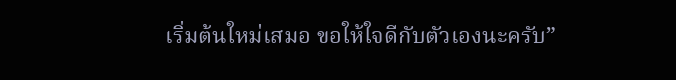เริ่มต้นใหม่เสมอ ขอให้ใจดีกับตัวเองนะครับ”